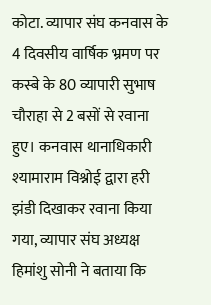कोटा. व्यापार संघ कनवास के 4 दिवसीय वार्षिक भ्रमण पर कस्बे के 80 व्यापारी सुभाष चौराहा से 2 बसों से रवाना हुए। कनवास थानाधिकारी श्यामाराम विश्नोई द्वारा हरी झंडी दिखाकर रवाना किया गया, व्यापार संघ अध्यक्ष हिमांशु सोनी ने बताया कि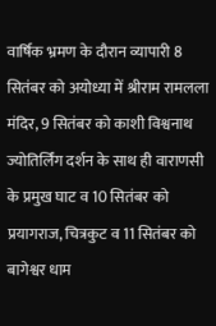वार्षिक भ्रमण के दौरान व्यापारी 8 सितंबर को अयोध्या में श्रीराम रामलला मंदिर, 9 सितंबर को काशी विश्वनाथ ज्योतिर्लिंग दर्शन के साथ ही वाराणसी के प्रमुख घाट व 10 सितंबर को प्रयागराज, चित्रकुट व 11 सितंबर को बागेश्वर धाम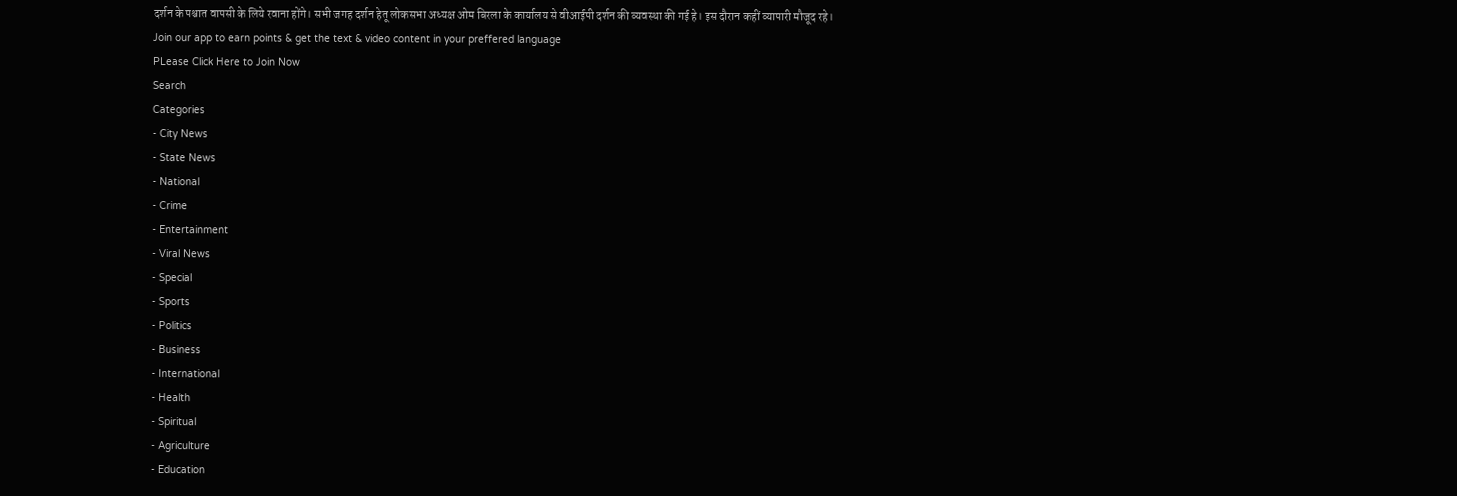दर्शन के पश्चात वापसी के लिये रवाना होंगे। सभी जगह दर्शन हेतू लोकसभा अध्यक्ष ओम बिरला के कार्यालय से वीआईपी दर्शन की व्यवस्था की गई हे। इस दौरान कहीं व्यापारी मौजूद रहे।
Join our app to earn points & get the text & video content in your preffered language
PLease Click Here to Join Now
Search
Categories
- City News
- State News
- National
- Crime
- Entertainment
- Viral News
- Special
- Sports
- Politics
- Business
- International
- Health
- Spiritual
- Agriculture
- Education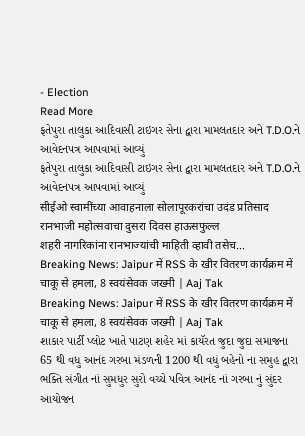- Election
Read More
ફતેપુરા તાલુકા આદિવાસી ટાઇગર સેના દ્વારા મામલતદાર અને T.D.O.ને આવેદનપત્ર આપવામાં આવ્યું
ફતેપુરા તાલુકા આદિવાસી ટાઇગર સેના દ્વારા મામલતદાર અને T.D.O.ને આવેદનપત્ર આપવામાં આવ્યું
सीईओ स्वामींच्या आवाहनाला सोलापूरकरांचा उदंड प्रतिसाद
रानभाजी महोत्सवाचा दुसरा दिवस हाऊसफुल्ल
शहरी नागरिकांना रानभाज्यांची माहिती व्हावी तसेच...
Breaking News: Jaipur में RSS के खीर वितरण कार्यक्रम में चाकू से हमला, 8 स्वयंसेवक जख्मी | Aaj Tak
Breaking News: Jaipur में RSS के खीर वितरण कार्यक्रम में चाकू से हमला, 8 स्वयंसेवक जख्मी | Aaj Tak
શાકાર પાર્ટી પ્લોટ ખાતે પાટણ શહેર માં કાયૅરત જુદા જુદા સમાજના 65 થી વધુ આનંદ ગરબા મંડળની 1200 થી વધું બહેનો ના સમુહ દ્વારા ભક્તિ સંગીત નાં સુમધુર સુરો વચ્ચે પવિત્ર આનંદ નાં ગરબા નું સુંદર આયોજન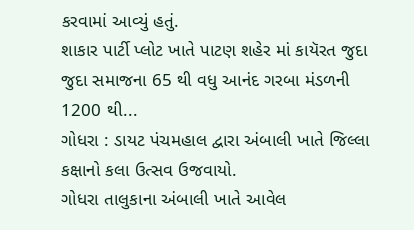કરવામાં આવ્યું હતું.
શાકાર પાર્ટી પ્લોટ ખાતે પાટણ શહેર માં કાયૅરત જુદા જુદા સમાજના 65 થી વધુ આનંદ ગરબા મંડળની 1200 થી...
ગોધરા : ડાયટ પંચમહાલ દ્વારા અંબાલી ખાતે જિલ્લા કક્ષાનો કલા ઉત્સવ ઉજવાયો.
ગોધરા તાલુકાના અંબાલી ખાતે આવેલ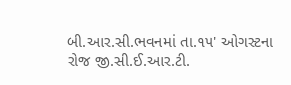બી.આર.સી.ભવનમાં તા.૧૫' ઓગસ્ટના રોજ જી.સી.ઈ.આર.ટી.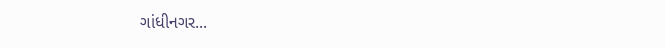ગાંધીનગર...